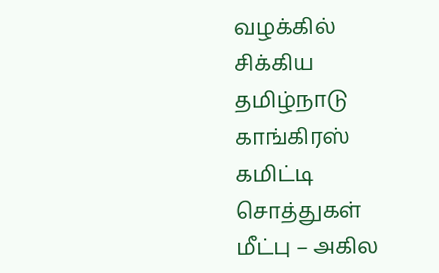வழக்கில் சிக்கிய தமிழ்நாடு காங்கிரஸ் கமிட்டி சொத்துகள் மீட்பு – அகில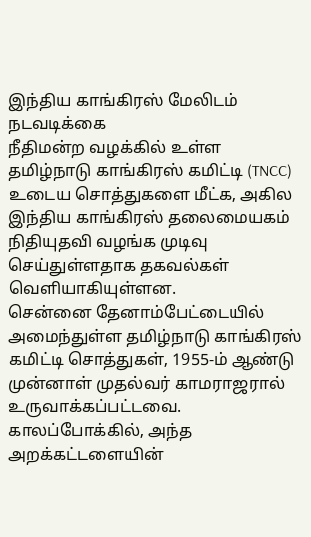இந்திய காங்கிரஸ் மேலிடம் நடவடிக்கை
நீதிமன்ற வழக்கில் உள்ள தமிழ்நாடு காங்கிரஸ் கமிட்டி (TNCC) உடைய சொத்துகளை மீட்க, அகில இந்திய காங்கிரஸ் தலைமையகம் நிதியுதவி வழங்க முடிவு செய்துள்ளதாக தகவல்கள் வெளியாகியுள்ளன.
சென்னை தேனாம்பேட்டையில் அமைந்துள்ள தமிழ்நாடு காங்கிரஸ் கமிட்டி சொத்துகள், 1955-ம் ஆண்டு முன்னாள் முதல்வர் காமராஜரால் உருவாக்கப்பட்டவை. காலப்போக்கில், அந்த அறக்கட்டளையின்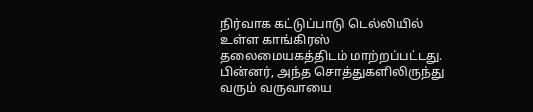நிர்வாக கட்டுப்பாடு டெல்லியில் உள்ள காங்கிரஸ் தலைமையகத்திடம் மாற்றப்பட்டது. பின்னர், அந்த சொத்துகளிலிருந்து வரும் வருவாயை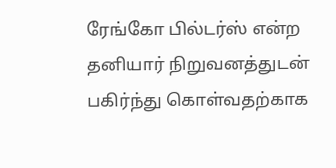ரேங்கோ பில்டர்ஸ் என்ற தனியார் நிறுவனத்துடன் பகிர்ந்து கொள்வதற்காக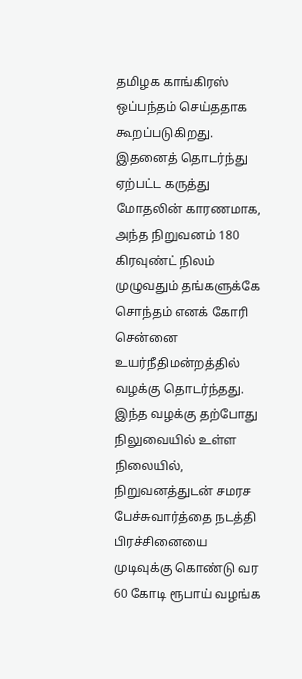தமிழக காங்கிரஸ் ஒப்பந்தம் செய்ததாக கூறப்படுகிறது.
இதனைத் தொடர்ந்து ஏற்பட்ட கருத்து மோதலின் காரணமாக, அந்த நிறுவனம் 180 கிரவுண்ட் நிலம் முழுவதும் தங்களுக்கே சொந்தம் எனக் கோரி சென்னை உயர்நீதிமன்றத்தில் வழக்கு தொடர்ந்தது. இந்த வழக்கு தற்போது நிலுவையில் உள்ள நிலையில், நிறுவனத்துடன் சமரச பேச்சுவார்த்தை நடத்தி பிரச்சினையை முடிவுக்கு கொண்டு வர 60 கோடி ரூபாய் வழங்க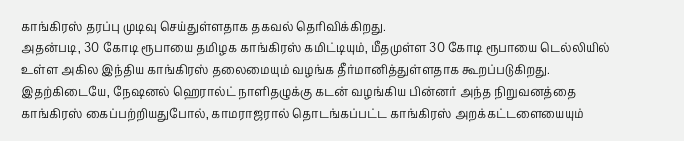காங்கிரஸ் தரப்பு முடிவு செய்துள்ளதாக தகவல் தெரிவிக்கிறது.
அதன்படி, 30 கோடி ரூபாயை தமிழக காங்கிரஸ் கமிட்டியும், மீதமுள்ள 30 கோடி ரூபாயை டெல்லியில் உள்ள அகில இந்திய காங்கிரஸ் தலைமையும் வழங்க தீர்மானித்துள்ளதாக கூறப்படுகிறது.
இதற்கிடையே, நேஷனல் ஹெரால்ட் நாளிதழுக்கு கடன் வழங்கிய பின்னர் அந்த நிறுவனத்தை காங்கிரஸ் கைப்பற்றியதுபோல், காமராஜரால் தொடங்கப்பட்ட காங்கிரஸ் அறக்கட்டளையையும்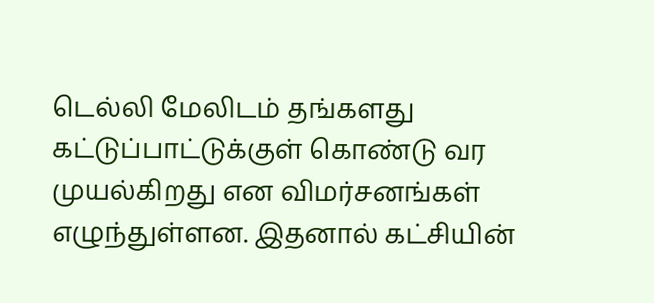டெல்லி மேலிடம் தங்களது கட்டுப்பாட்டுக்குள் கொண்டு வர முயல்கிறது என விமர்சனங்கள் எழுந்துள்ளன. இதனால் கட்சியின்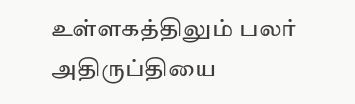உள்ளகத்திலும் பலர் அதிருப்தியை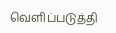வெளிப்படுத்தி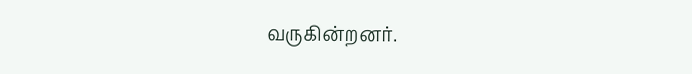வருகின்றனர்.